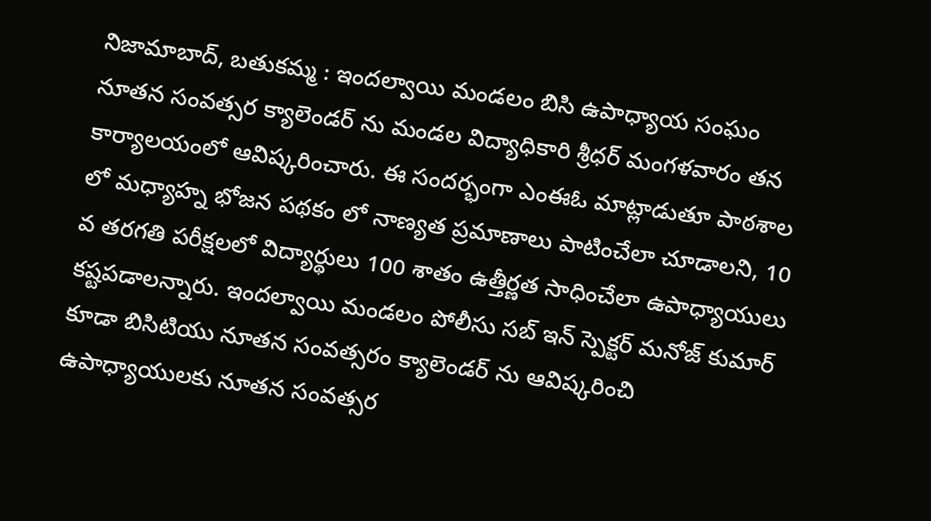నిజామాబాద్, బతుకమ్మ : ఇందల్వాయి మండలం బిసి ఉపాధ్యాయ సంఘం నూతన సంవత్సర క్యాలెండర్ ను మండల విద్యాధికారి శ్రీధర్ మంగళవారం తన కార్యాలయంలో ఆవిష్కరించారు. ఈ సందర్భంగా ఎంఈఓ మాట్లాడుతూ పాఠశాల లో మధ్యాహ్న భోజన పథకం లో నాణ్యత ప్రమాణాలు పాటించేలా చూడాలని, 10 వ తరగతి పరీక్షలలో విద్యార్థులు 100 శాతం ఉత్తీర్ణత సాధించేలా ఉపాధ్యాయులు కష్టపడాలన్నారు. ఇందల్వాయి మండలం పోలీసు సబ్ ఇన్ స్పెక్టర్ మనోజ్ కుమార్ కూడా బిసిటియు నూతన సంవత్సరం క్యాలెండర్ ను ఆవిష్కరించి ఉపాధ్యాయులకు నూతన సంవత్సర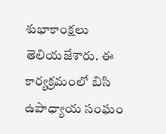శుభాకాంక్షలు తెలియజేశారు. ఈ కార్యక్రమంలో బిసి ఉపాధ్యాయ సంఘం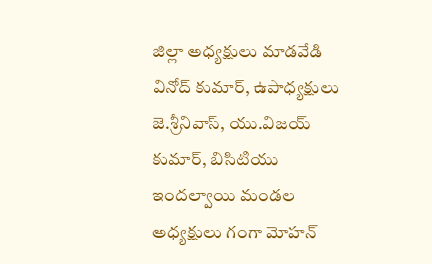జిల్లా అధ్యక్షులు మాడవేడి వినోద్ కుమార్, ఉపాధ్యక్షులు జె.శ్రీనివాస్, యు.విజయ్ కుమార్, బిసిటియు ఇందల్వాయి మండల అధ్యక్షులు గంగా మోహన్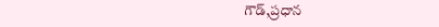గౌడ్,ప్రధాన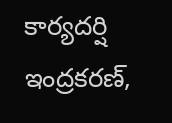కార్యదర్షి ఇంద్రకరణ్,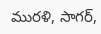మురళి, సాగర్,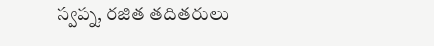స్వప్న, రజిత తదితరులు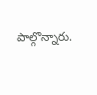పాల్గొన్నారు.